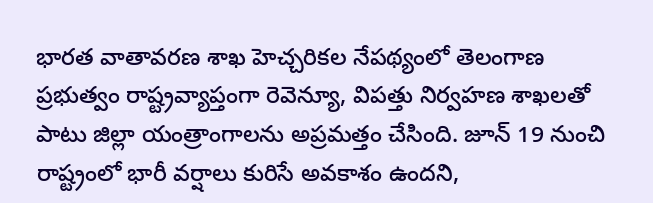భారత వాతావరణ శాఖ హెచ్చరికల నేపథ్యంలో తెలంగాణ ప్రభుత్వం రాష్ట్రవ్యాప్తంగా రెవెన్యూ, విపత్తు నిర్వహణ శాఖలతో పాటు జిల్లా యంత్రాంగాలను అప్రమత్తం చేసింది. జూన్ 19 నుంచి రాష్ట్రంలో భారీ వర్షాలు కురిసే అవకాశం ఉందని,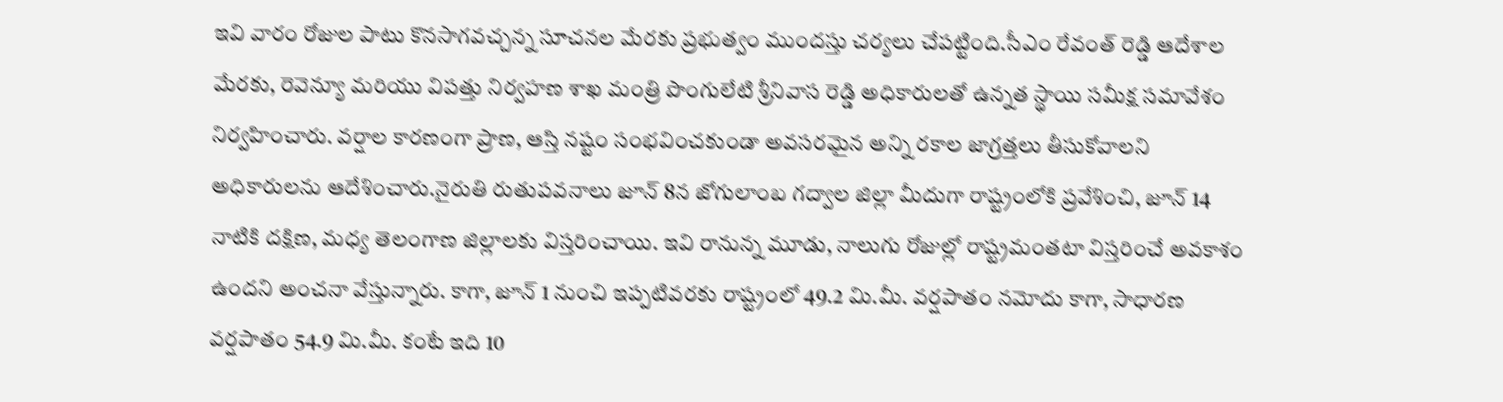ఇవి వారం రోజుల పాటు కొనసాగవచ్చన్న సూచనల మేరకు ప్రభుత్వం ముందస్తు చర్యలు చేపట్టింది.సీఎం రేవంత్ రెడ్డి ఆదేశాల మేరకు, రెవెన్యూ మరియు విపత్తు నిర్వహణ శాఖ మంత్రి పొంగులేటి శ్రీనివాస రెడ్డి అధికారులతో ఉన్నత స్థాయి సమీక్ష సమావేశం నిర్వహించారు. వర్షాల కారణంగా ప్రాణ, ఆస్తి నష్టం సంభవించకుండా అవసరమైన అన్ని రకాల జాగ్రత్తలు తీసుకోవాలని అధికారులను ఆదేశించారు.నైరుతి రుతుపవనాలు జూన్ 8న జోగులాంబ గద్వాల జిల్లా మీదుగా రాష్ట్రంలోకి ప్రవేశించి, జూన్ 14 నాటికి దక్షిణ, మధ్య తెలంగాణ జిల్లాలకు విస్తరించాయి. ఇవి రానున్న మూడు, నాలుగు రోజుల్లో రాష్ట్రమంతటా విస్తరించే అవకాశం ఉందని అంచనా వేస్తున్నారు. కాగా, జూన్ 1 నుంచి ఇప్పటివరకు రాష్ట్రంలో 49.2 మి.మీ. వర్షపాతం నమోదు కాగా, సాధారణ వర్షపాతం 54.9 మి.మీ. కంటే ఇది 10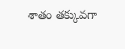శాతం తక్కువగా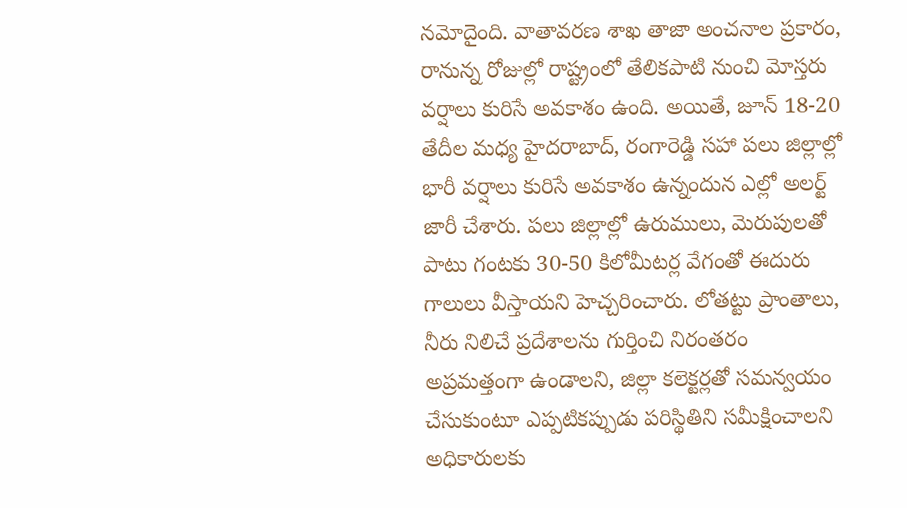నమోదైంది. వాతావరణ శాఖ తాజా అంచనాల ప్రకారం, రానున్న రోజుల్లో రాష్ట్రంలో తేలికపాటి నుంచి మోస్తరు వర్షాలు కురిసే అవకాశం ఉంది. అయితే, జూన్ 18-20 తేదీల మధ్య హైదరాబాద్, రంగారెడ్డి సహా పలు జిల్లాల్లో భారీ వర్షాలు కురిసే అవకాశం ఉన్నందున ఎల్లో అలర్ట్ జారీ చేశారు. పలు జిల్లాల్లో ఉరుములు, మెరుపులతో పాటు గంటకు 30-50 కిలోమీటర్ల వేగంతో ఈదురు గాలులు వీస్తాయని హెచ్చరించారు. లోతట్టు ప్రాంతాలు, నీరు నిలిచే ప్రదేశాలను గుర్తించి నిరంతరం అప్రమత్తంగా ఉండాలని, జిల్లా కలెక్టర్లతో సమన్వయం చేసుకుంటూ ఎప్పటికప్పుడు పరిస్థితిని సమీక్షించాలని అధికారులకు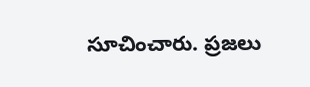సూచించారు. ప్రజలు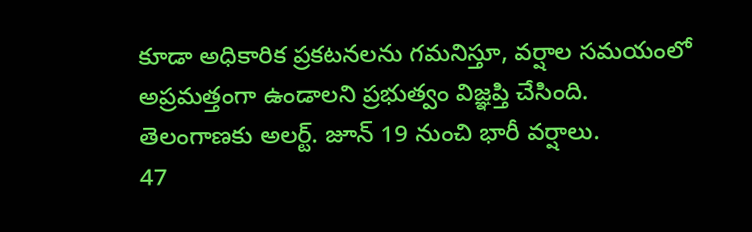కూడా అధికారిక ప్రకటనలను గమనిస్తూ, వర్షాల సమయంలో అప్రమత్తంగా ఉండాలని ప్రభుత్వం విజ్ఞప్తి చేసింది.
తెలంగాణకు అలర్ట్. జూన్ 19 నుంచి భారీ వర్షాలు.
47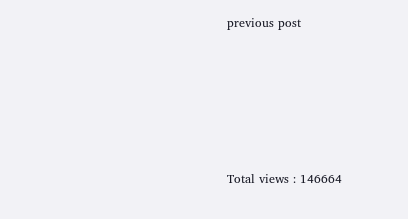previous post






Total views : 146664